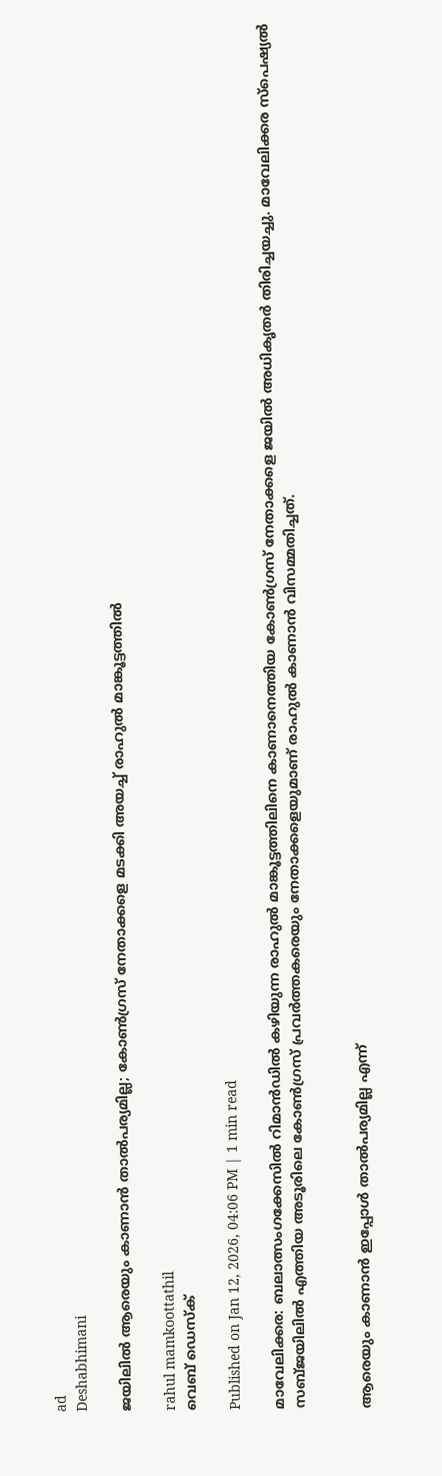ad
Deshabhimani

ജയിലില്‍ ആരെയും കാണാന്‍ താല്‍പര്യമില്ല; കോണ്‍ഗ്രസ് നേതാക്കളെ മടക്കി അയച്ച് രാഹുല്‍ മാങ്കൂട്ടത്തില്‍

rahul mamkoottathil
വെബ് ഡെസ്ക്

Published on Jan 12, 2026, 04:06 PM | 1 min read

മാവേലിക്കര: ബലാത്സംഗക്കേസില്‍ റിമാന്‍ഡില്‍ കഴിയുന്ന രാഹുല്‍ മാങ്കൂട്ടത്തിലിനെ കാണാനെത്തിയ കോണ്‍ഗ്രസ് നേതാക്കളെ ജയില്‍ അധികൃതര്‍ തിരിച്ചയച്ചു. മാവേലിക്കര സ്‌പെഷ്യല്‍ സബ്ജയിലില്‍ എത്തിയ അടൂരിലെ കോണ്‍ഗ്രസ് പ്രവര്‍ത്തകരെയും നേതാക്കളെയുമാണ് രാഹുല്‍ കാണാന്‍ വിസമ്മതിച്ചത്.


ആരെയും കാണാന്‍ ഇപ്പോള്‍ താല്‍പര്യമില്ല എന്ന്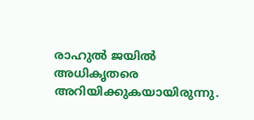രാഹുല്‍ ജയില്‍ അധികൃതരെ അറിയിക്കുകയായിരുന്നു.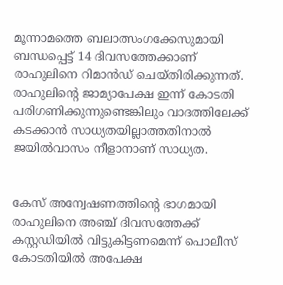മൂന്നാമത്തെ ബലാത്സംഗക്കേസുമായി ബന്ധപ്പെട്ട് 14 ദിവസത്തേക്കാണ് രാഹുലിനെ റിമാന്‍ഡ് ചെയ്തിരിക്കുന്നത്. രാഹുലിന്റെ ജാമ്യാപേക്ഷ ഇന്ന് കോടതി പരിഗണിക്കുന്നുണ്ടെങ്കിലും വാദത്തിലേക്ക് കടക്കാന്‍ സാധ്യതയില്ലാത്തതിനാല്‍ ജയില്‍വാസം നീളാനാണ് സാധ്യത.


കേസ് അന്വേഷണത്തിന്റെ ഭാഗമായി രാഹുലിനെ അഞ്ച് ദിവസത്തേക്ക് കസ്റ്റഡിയില്‍ വിട്ടുകിട്ടണമെന്ന് പൊലീസ് കോടതിയില്‍ അപേക്ഷ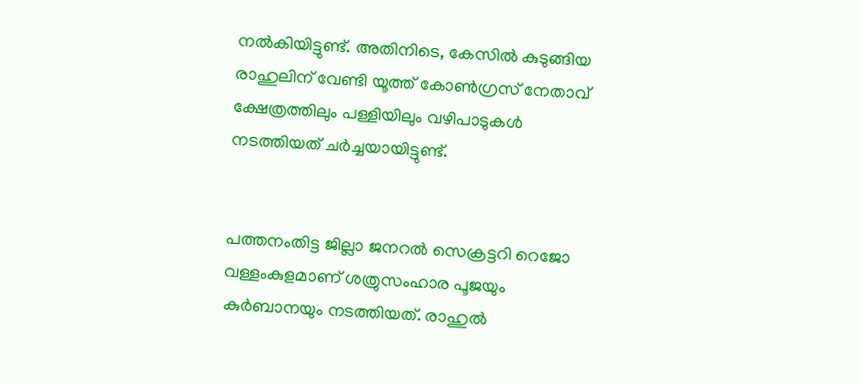നല്‍കിയിട്ടുണ്ട്. അതിനിടെ, കേസില്‍ കുടുങ്ങിയ രാഹുലിന് വേണ്ടി യൂത്ത് കോണ്‍ഗ്രസ് നേതാവ് ക്ഷേത്രത്തിലും പള്ളിയിലും വഴിപാടുകള്‍ നടത്തിയത് ചര്‍ച്ചയായിട്ടുണ്ട്.


പത്തനംതിട്ട ജില്ലാ ജനറല്‍ സെക്രട്ടറി റെജോ വള്ളംകുളമാണ് ശത്രുസംഹാര പൂജയും കുര്‍ബാനയും നടത്തിയത്. രാഹുല്‍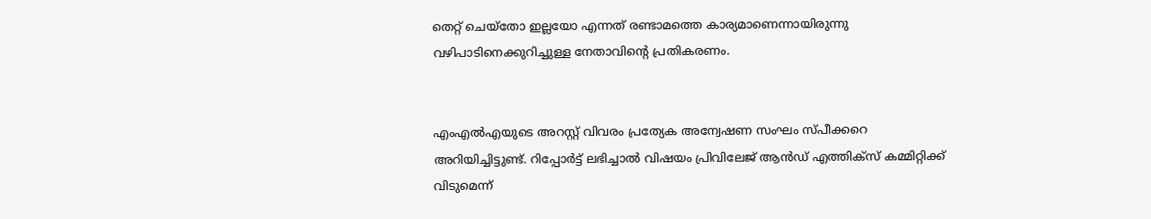തെറ്റ് ചെയ്തോ ഇല്ലയോ എന്നത് രണ്ടാമത്തെ കാര്യമാണെന്നായിരുന്നു വഴിപാടിനെക്കുറിച്ചുള്ള നേതാവിന്റെ പ്രതികരണം.


എംഎല്‍എയുടെ അറസ്റ്റ് വിവരം പ്രത്യേക അന്വേഷണ സംഘം സ്പീക്കറെ അറിയിച്ചിട്ടുണ്ട്. റിപ്പോര്‍ട്ട് ലഭിച്ചാല്‍ വിഷയം പ്രിവിലേജ് ആന്‍ഡ് എത്തിക്‌സ് കമ്മിറ്റിക്ക് വിടുമെന്ന്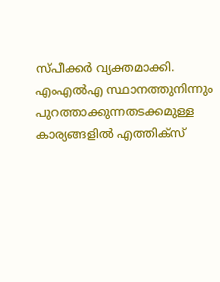സ്പീക്കര്‍ വ്യക്തമാക്കി. എംഎല്‍എ സ്ഥാനത്തുനിന്നും പുറത്താക്കുന്നതടക്കമുള്ള കാര്യങ്ങളില്‍ എത്തിക്‌സ്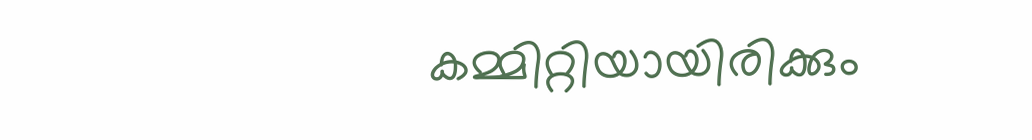കമ്മിറ്റിയായിരിക്കും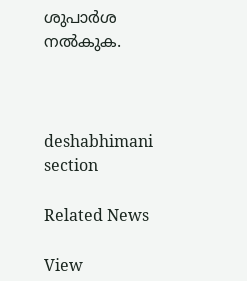ശുപാര്‍ശ നല്‍കുക.



deshabhimani section

Related News

View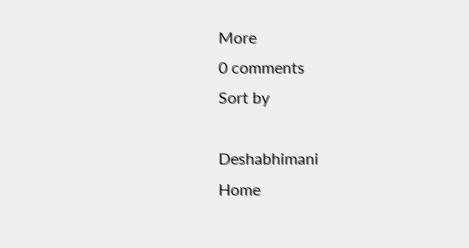More
0 comments
Sort by

Deshabhimani
Home